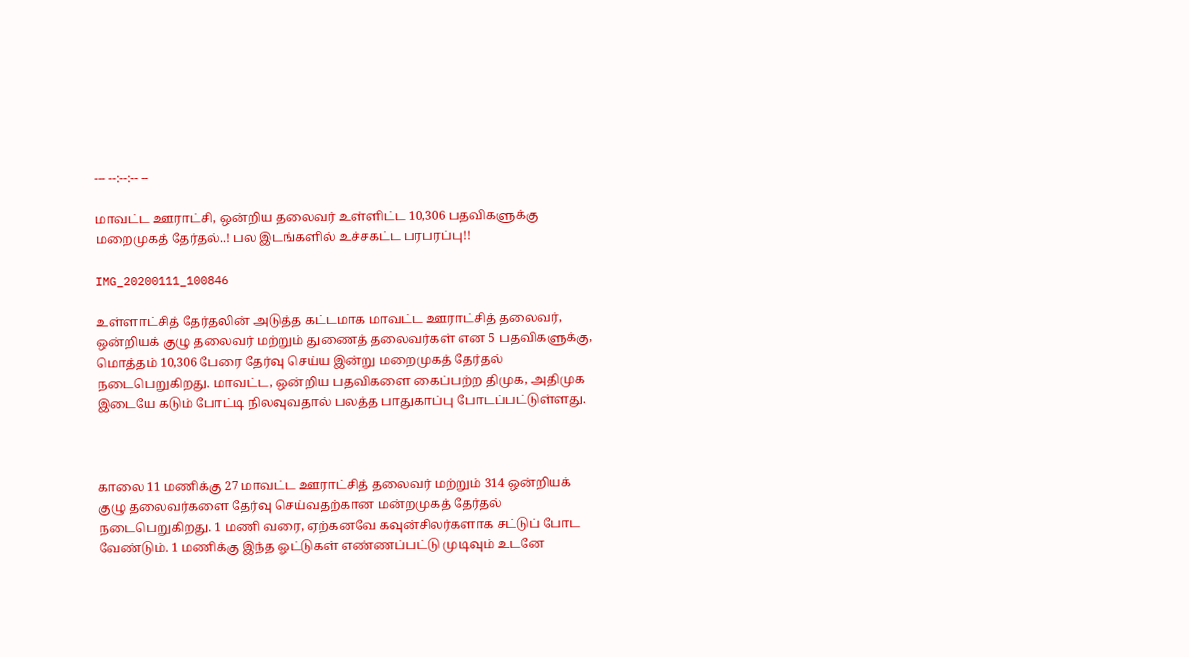--- --:--:-- --

மாவட்ட ஊராட்சி, ஒன்றிய தலைவர் உள்ளிட்ட 10,306 பதவிகளுக்கு மறைமுகத் தேர்தல்..! பல இடங்களில் உச்சகட்ட பரபரப்பு!!

IMG_20200111_100846

உள்ளாட்சித் தேர்தலின் அடுத்த கட்டமாக மாவட்ட ஊராட்சித் தலைவர், ஒன்றியக் குழு தலைவர் மற்றும் துணைத் தலைவர்கள் என 5 பதவிகளுக்கு, மொத்தம் 10,306 பேரை தேர்வு செய்ய இன்று மறைமுகத் தேர்தல் நடைபெறுகிறது. மாவட்ட, ஒன்றிய பதவிகளை கைப்பற்ற திமுக, அதிமுக இடையே கடும் போட்டி நிலவுவதால் பலத்த பாதுகாப்பு போடப்பட்டுள்ளது.



காலை 11 மணிக்கு 27 மாவட்ட ஊராட்சித் தலைவர் மற்றும் 314 ஒன்றியக் குழு தலைவர்களை தேர்வு செய்வதற்கான மன்றமுகத் தேர்தல் நடைபெறுகிறது. 1 மணி வரை, ஏற்கனவே கவுன்சிலர்களாக சட்டுப் போட வேண்டும். 1 மணிக்கு இந்த ஓட்டுகள் எண்ணப்பட்டு முடிவும் உடனே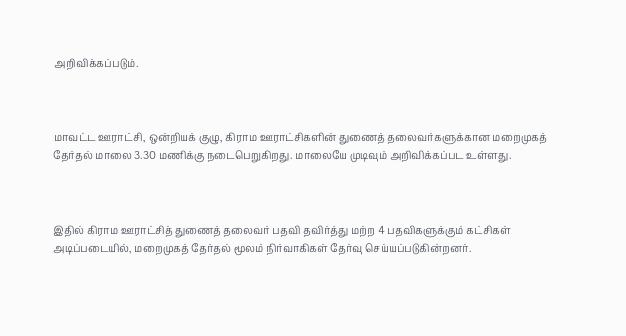அறிவிக்கப்படும்.



மாவட்ட ஊராட்சி, ஒன்றியக் குழு, கிராம ஊராட்சிகளின் துணைத் தலைவர்களுக்கான மறைமுகத் தேர்தல் மாலை 3.30 மணிக்கு நடைபெறுகிறது. மாலையே முடிவும் அறிவிக்கப்பட உள்ளது.



இதில் கிராம ஊராட்சித் துணைத் தலைவர் பதவி தவிர்த்து மற்ற 4 பதவிகளுக்கும் கட்சிகள் அடிப்படையில், மறைமுகத் தேர்தல் மூலம் நிர்வாகிகள் தேர்வு செய்யப்படுகின்றனர்.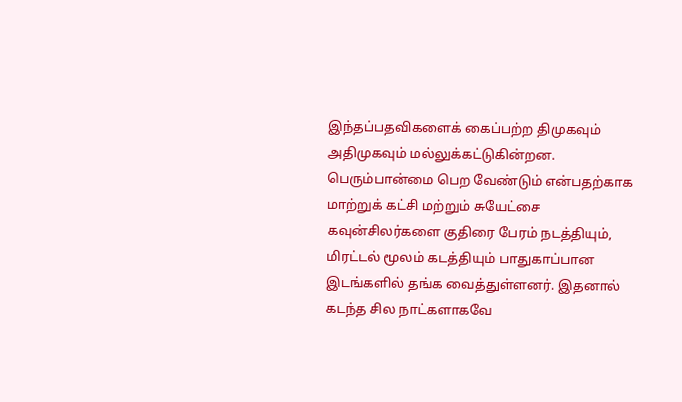இந்தப்பதவிகளைக் கைப்பற்ற திமுகவும் அதிமுகவும் மல்லுக்கட்டுகின்றன. பெரும்பான்மை பெற வேண்டும் என்பதற்காக மாற்றுக் கட்சி மற்றும் சுயேட்சை கவுன்சிலர்களை குதிரை பேரம் நடத்தியும், மிரட்டல் மூலம் கடத்தியும் பாதுகாப்பான இடங்களில் தங்க வைத்துள்ளனர். இதனால் கடந்த சில நாட்களாகவே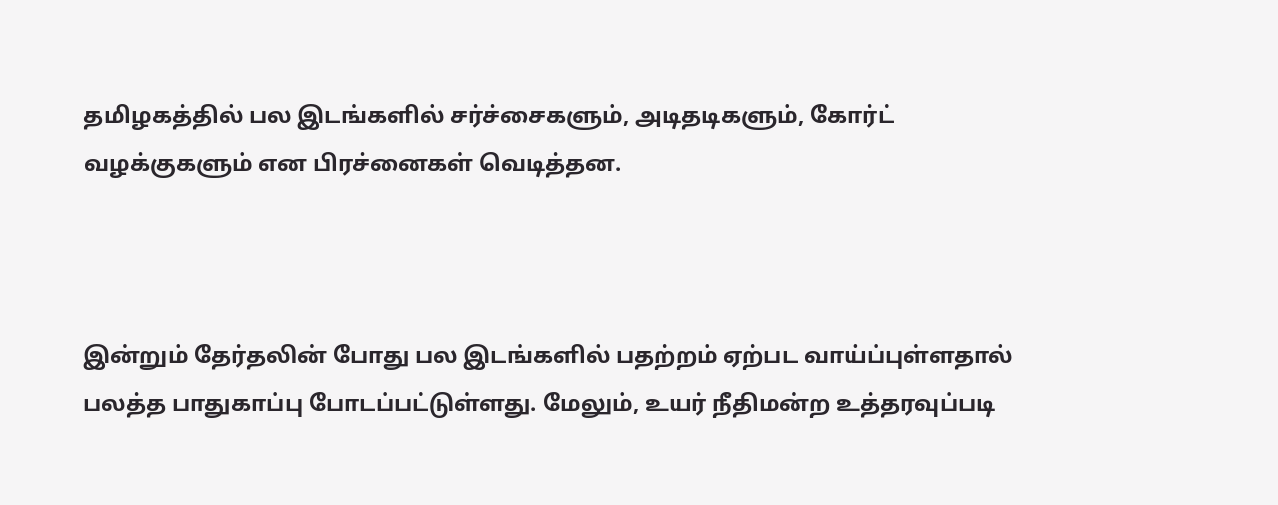தமிழகத்தில் பல இடங்களில் சர்ச்சைகளும், அடிதடிகளும், கோர்ட் வழக்குகளும் என பிரச்னைகள் வெடித்தன.



இன்றும் தேர்தலின் போது பல இடங்களில் பதற்றம் ஏற்பட வாய்ப்புள்ளதால் பலத்த பாதுகாப்பு போடப்பட்டுள்ளது. மேலும், உயர் நீதிமன்ற உத்தரவுப்படி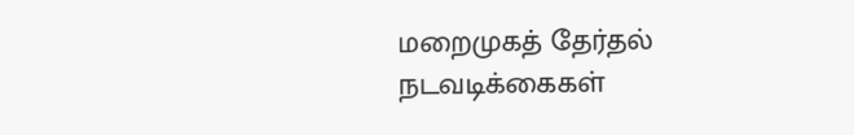மறைமுகத் தேர்தல் நடவடிக்கைகள்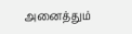அனைத்தும்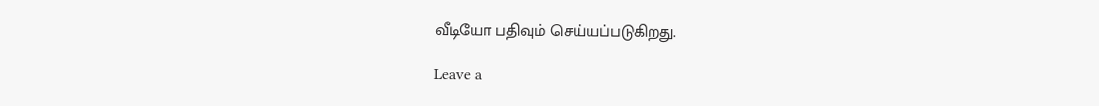வீடியோ பதிவும் செய்யப்படுகிறது.

Leave a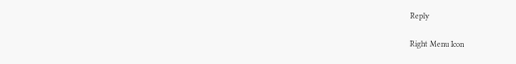Reply

Right Menu Icon